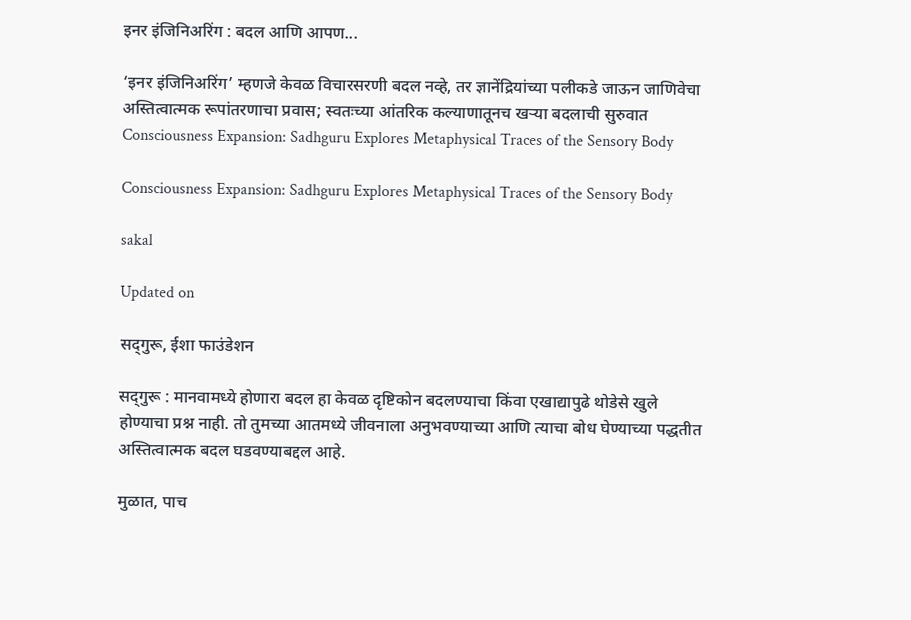इनर इंजिनिअरिंग : बदल आणि आपण...

‘इनर इंजिनिअरिंग’ म्हणजे केवळ विचारसरणी बदल नव्हे, तर ज्ञानेंद्रियांच्या पलीकडे जाऊन जाणिवेचा अस्तित्वात्मक रूपांतरणाचा प्रवास; स्वतःच्या आंतरिक कल्याणातूनच खऱ्या बदलाची सुरुवात
Consciousness Expansion: Sadhguru Explores Metaphysical Traces of the Sensory Body

Consciousness Expansion: Sadhguru Explores Metaphysical Traces of the Sensory Body

sakal

Updated on

सद्‍गुरू, ईशा फाउंडेशन

सद्‍गुरू : मानवामध्ये होणारा बदल हा केवळ दृष्टिकोन बदलण्याचा किंवा एखाद्यापुढे थोडेसे खुले होण्याचा प्रश्न नाही. तो तुमच्या आतमध्ये जीवनाला अनुभवण्याच्या आणि त्याचा बोध घेण्याच्या पद्धतीत अस्तित्वात्मक बदल घडवण्याबद्दल आहे.

मुळात, पाच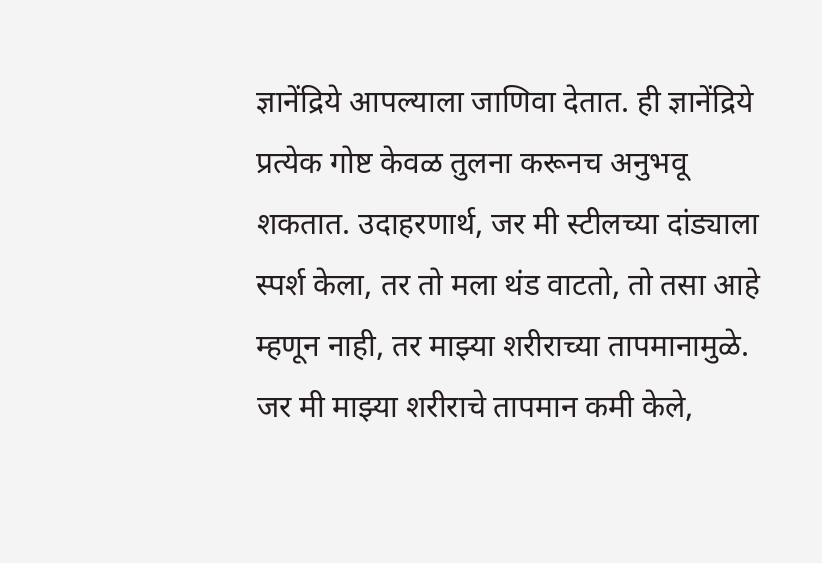ज्ञानेंद्रिये आपल्याला जाणिवा देतात. ही ज्ञानेंद्रिये प्रत्येक गोष्ट केवळ तुलना करूनच अनुभवू शकतात. उदाहरणार्थ, जर मी स्टीलच्या दांड्याला स्पर्श केला, तर तो मला थंड वाटतो, तो तसा आहे म्हणून नाही, तर माझ्या शरीराच्या तापमानामुळे. जर मी माझ्या शरीराचे तापमान कमी केले,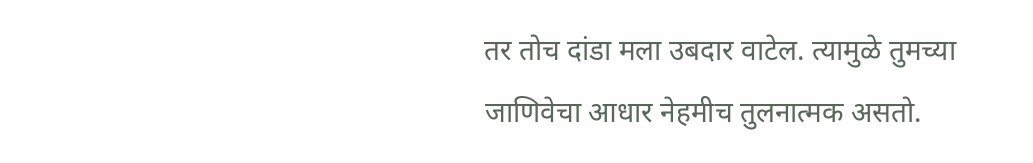तर तोच दांडा मला उबदार वाटेल. त्यामुळे तुमच्या जाणिवेचा आधार नेहमीच तुलनात्मक असतो.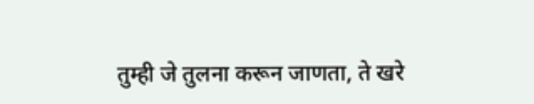तुम्ही जे तुलना करून जाणता, ते खरे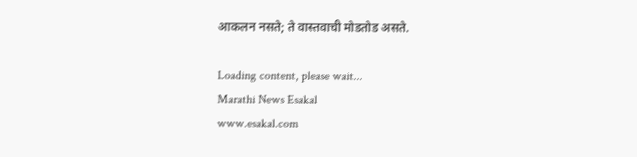आकलन नसते; ते वास्तवाची मोडतोड असते.

Loading content, please wait...
Marathi News Esakal
www.esakal.com